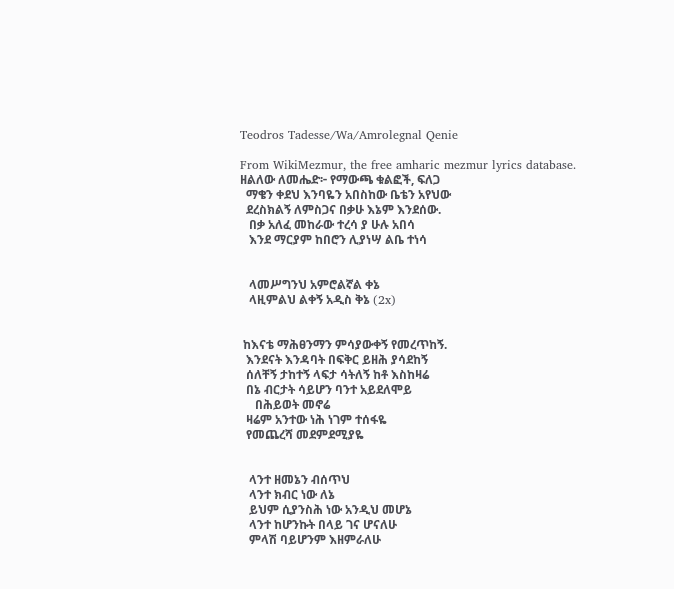Teodros Tadesse/Wa/Amrolegnal Qenie

From WikiMezmur, the free amharic mezmur lyrics database.
ዘልለው ለመሔድ፦ የማውጫ ቁልፎች, ፍለጋ
  ማቄን ቀደህ እንባዬን አበስከው ቤቴን አየህው
  ደረስክልኝ ለምስጋና በቃሁ እኔም እንደሰው.
   በቃ አለፈ መከራው ተረሳ ያ ሁሉ አበሳ
   እንደ ማርያም ከበሮን ሊያነሣ ልቤ ተነሳ


   ላመሥግንህ አምሮልኛል ቀኔ
   ላዚምልህ ልቀኝ አዲስ ቅኔ (2x)


 ከእናቴ ማሕፀንማን ምሳያውቀኝ የመረጥከኝ.
  እንደናት እንዳባት በፍቅር ይዘሕ ያሳደከኝ
  ሰለቸኝ ታከተኝ ላፍታ ሳትለኝ ከቶ እስከዛሬ
  በኔ ብርታት ሳይሆን ባንተ አይደለሞይ
     በሕይወት መኖሬ
  ዛሬም አንተው ነሕ ነገም ተሰፋዬ
  የመጨረሻ መደምደሚያዬ


   ላንተ ዘመኔን ብሰጥህ
   ላንተ ክብር ነው ለኔ
   ይህም ሲያንስሕ ነው አንዲህ መሆኔ
   ላንተ ከሆንኩት በላይ ገና ሆናለሁ
   ምላሽ ባይሆንም እዘምራለሁ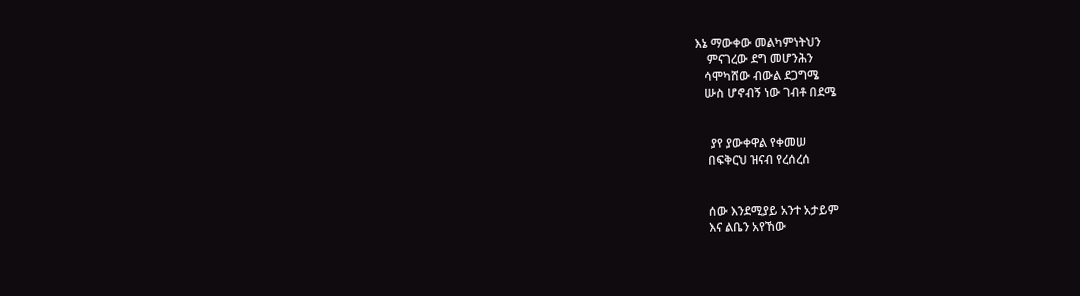እኔ ማውቀው መልካምነትህን
    ምናገረው ደግ መሆንሕን
   ሳሞካሸው ብውል ደጋግሜ
   ሡስ ሆኖብኝ ነው ገብቶ በደሜ


     ያየ ያውቀዋል የቀመሠ
    በፍቅርህ ዝናብ የረሰረሰ


    ሰው እንደሚያይ አንተ አታይም
    እና ልቤን አየኸው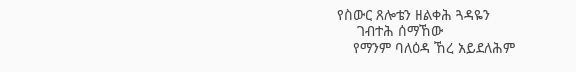የስውር ጸሎቴን ዘልቀሕ ጓዳዬን
     ገብተሕ ሰማኸው
    የማንም ባለዕዳ ኸረ አይደለሕም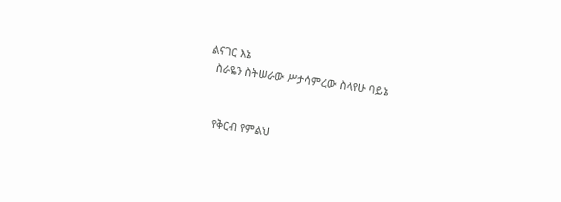ልናገር እኔ
  ስራዬን ስትሠራው ሥታሳምረው ስላየሁ ባይኔ


   የቅርብ የምልህ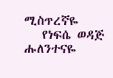ሚስጥረኛዬ
   የነፍሴ ወዳጅ ሑለንተናዬ